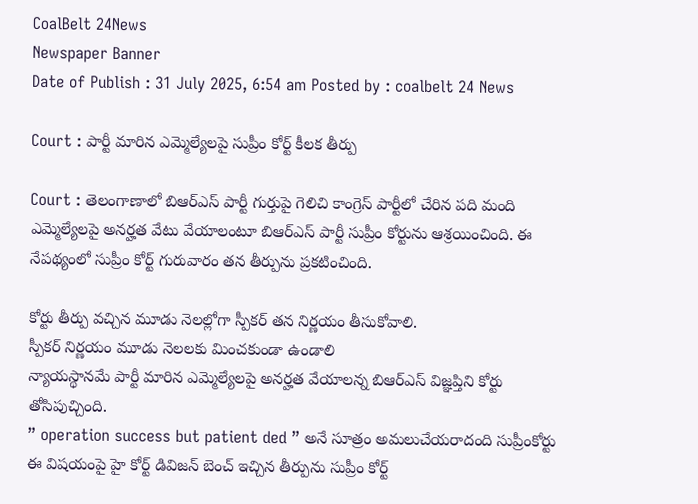CoalBelt 24News
Newspaper Banner
Date of Publish : 31 July 2025, 6:54 am Posted by : coalbelt 24 News

Court : పార్టీ మారిన ఎమ్మెల్యేలపై సుప్రీం కోర్ట్ కీలక తీర్పు

Court : తెలంగాణాలో బిఆర్ఎస్ పార్టీ గుర్తుపై గెలిచి కాంగ్రెస్ పార్టీలో చేరిన పది మంది ఎమ్మెల్యేలపై అనర్హత వేటు వేయాలంటూ బిఆర్ఎస్ పార్టీ సుప్రీం కోర్టును ఆశ్రయించింది. ఈ నేపథ్యంలో సుప్రీం కోర్ట్ గురువారం తన తీర్పును ప్రకటించింది.

కోర్టు తీర్పు వచ్చిన మూడు నెలల్లోగా స్పీకర్ తన నిర్ణయం తీసుకోవాలి.
స్పీకర్ నిర్ణయం మూడు నెలలకు మించకుండా ఉండాలి
న్యాయస్థానమే పార్టీ మారిన ఎమ్మెల్యేలపై అనర్హత వేయాలన్న బిఆర్ఎస్ విజ్ఞప్తిని కోర్టు తోసిపుచ్చింది.
” operation success but patient ded ” అనే సూత్రం అమలుచేయరాదంది సుప్రీంకోర్టు
ఈ విషయంపై హై కోర్ట్ డివిజన్ బెంచ్ ఇచ్చిన తీర్పును సుప్రీం కోర్ట్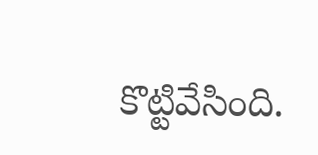కొట్టివేసింది.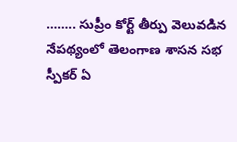…….. సుప్రీం కోర్ట్ తీర్పు వెలువడిన నేపథ్యంలో తెలంగాణ శాసన సభ స్పీకర్ ఏ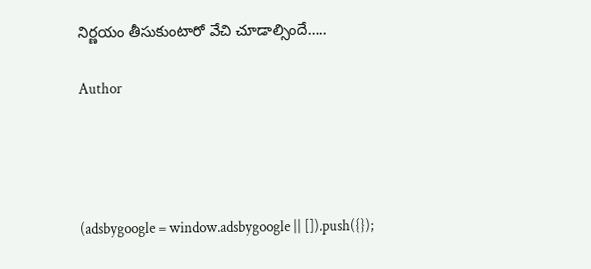నిర్ణయం తీసుకుంటారో వేచి చూడాల్సిందే…..

Author




(adsbygoogle = window.adsbygoogle || []).push({});